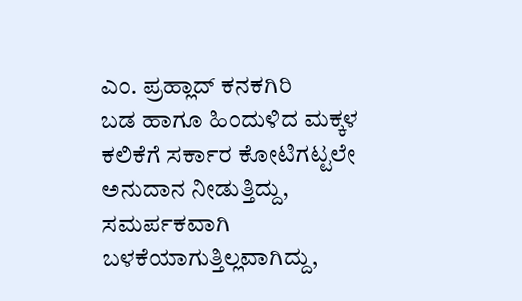ಎಂ. ಪ್ರಹ್ಲಾದ್ ಕನಕಗಿರಿ
ಬಡ ಹಾಗೂ ಹಿಂದುಳಿದ ಮಕ್ಕಳ ಕಲಿಕೆಗೆ ಸರ್ಕಾರ ಕೋಟಿಗಟ್ಟಲೇ ಅನುದಾನ ನೀಡುತ್ತಿದ್ದು, ಸಮರ್ಪಕವಾಗಿ ಬಳಕೆಯಾಗುತ್ತಿಲ್ಲವಾಗಿದ್ದು,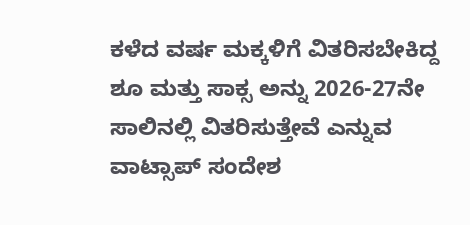ಕಳೆದ ವರ್ಷ ಮಕ್ಕಳಿಗೆ ವಿತರಿಸಬೇಕಿದ್ದ ಶೂ ಮತ್ತು ಸಾಕ್ಸ ಅನ್ನು 2026-27ನೇ ಸಾಲಿನಲ್ಲಿ ವಿತರಿಸುತ್ತೇವೆ ಎನ್ನುವ ವಾಟ್ಸಾಪ್ ಸಂದೇಶ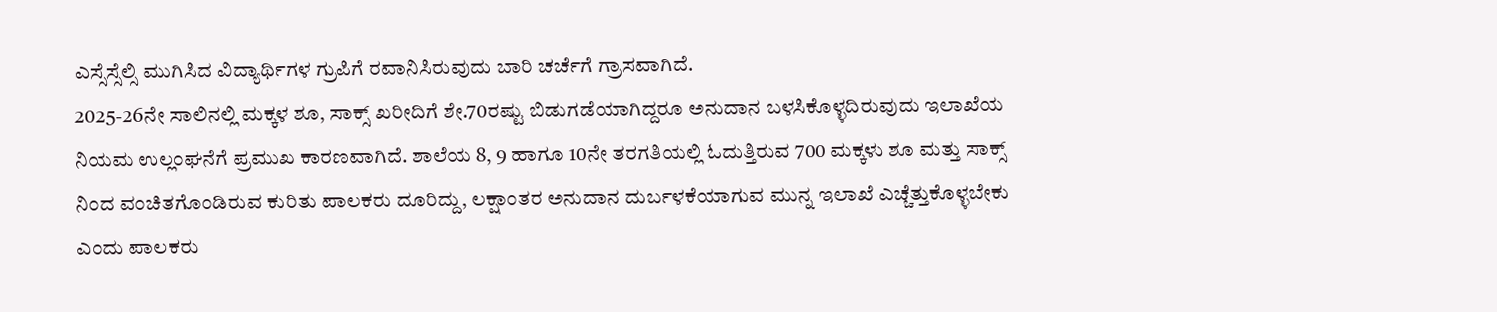ಎಸ್ಸೆಸ್ಸೆಲ್ಸಿ ಮುಗಿಸಿದ ವಿದ್ಯಾರ್ಥಿಗಳ ಗ್ರುಪಿಗೆ ರವಾನಿಸಿರುವುದು ಬಾರಿ ಚರ್ಚೆಗೆ ಗ್ರಾಸವಾಗಿದೆ.
2025-26ನೇ ಸಾಲಿನಲ್ಲಿ ಮಕ್ಕಳ ಶೂ, ಸಾಕ್ಸ್ ಖರೀದಿಗೆ ಶೇ.70ರಷ್ಟು ಬಿಡುಗಡೆಯಾಗಿದ್ದರೂ ಅನುದಾನ ಬಳಸಿಕೊಳ್ಳದಿರುವುದು ಇಲಾಖೆಯ ನಿಯಮ ಉಲ್ಲಂಘನೆಗೆ ಪ್ರಮುಖ ಕಾರಣವಾಗಿದೆ. ಶಾಲೆಯ 8, 9 ಹಾಗೂ 10ನೇ ತರಗತಿಯಲ್ಲಿ ಓದುತ್ತಿರುವ 700 ಮಕ್ಕಳು ಶೂ ಮತ್ತು ಸಾಕ್ಸ್ ನಿಂದ ವಂಚಿತಗೊಂಡಿರುವ ಕುರಿತು ಪಾಲಕರು ದೂರಿದ್ದು, ಲಕ್ಷಾಂತರ ಅನುದಾನ ದುರ್ಬಳಕೆಯಾಗುವ ಮುನ್ನ ಇಲಾಖೆ ಎಚ್ಚೆತ್ತುಕೊಳ್ಳಬೇಕು ಎಂದು ಪಾಲಕರು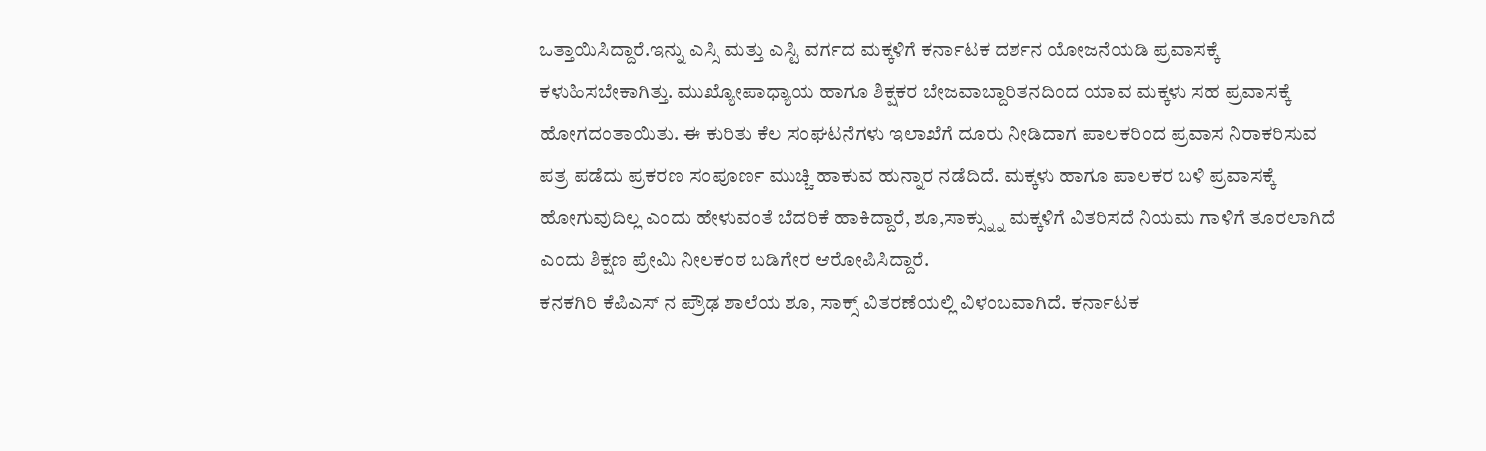ಒತ್ತಾಯಿಸಿದ್ದಾರೆ.ಇನ್ನು ಎಸ್ಸಿ ಮತ್ತು ಎಸ್ಟಿ ವರ್ಗದ ಮಕ್ಕಳಿಗೆ ಕರ್ನಾಟಕ ದರ್ಶನ ಯೋಜನೆಯಡಿ ಪ್ರವಾಸಕ್ಕೆ ಕಳುಹಿಸಬೇಕಾಗಿತ್ತು. ಮುಖ್ಯೋಪಾಧ್ಯಾಯ ಹಾಗೂ ಶಿಕ್ಷಕರ ಬೇಜವಾಬ್ದಾರಿತನದಿಂದ ಯಾವ ಮಕ್ಕಳು ಸಹ ಪ್ರವಾಸಕ್ಕೆ ಹೋಗದಂತಾಯಿತು. ಈ ಕುರಿತು ಕೆಲ ಸಂಘಟನೆಗಳು ಇಲಾಖೆಗೆ ದೂರು ನೀಡಿದಾಗ ಪಾಲಕರಿಂದ ಪ್ರವಾಸ ನಿರಾಕರಿಸುವ ಪತ್ರ ಪಡೆದು ಪ್ರಕರಣ ಸಂಪೂರ್ಣ ಮುಚ್ಚಿ ಹಾಕುವ ಹುನ್ನಾರ ನಡೆದಿದೆ. ಮಕ್ಕಳು ಹಾಗೂ ಪಾಲಕರ ಬಳಿ ಪ್ರವಾಸಕ್ಕೆ ಹೋಗುವುದಿಲ್ಲ ಎಂದು ಹೇಳುವಂತೆ ಬೆದರಿಕೆ ಹಾಕಿದ್ದಾರೆ, ಶೂ,ಸಾಕ್ಸ್ನ್ನು ಮಕ್ಕಳಿಗೆ ವಿತರಿಸದೆ ನಿಯಮ ಗಾಳಿಗೆ ತೂರಲಾಗಿದೆ ಎಂದು ಶಿಕ್ಷಣ ಪ್ರೇಮಿ ನೀಲಕಂಠ ಬಡಿಗೇರ ಆರೋಪಿಸಿದ್ದಾರೆ.
ಕನಕಗಿರಿ ಕೆಪಿಎಸ್ ನ ಪ್ರೌಢ ಶಾಲೆಯ ಶೂ, ಸಾಕ್ಸ್ ವಿತರಣೆಯಲ್ಲಿ ವಿಳಂಬವಾಗಿದೆ. ಕರ್ನಾಟಕ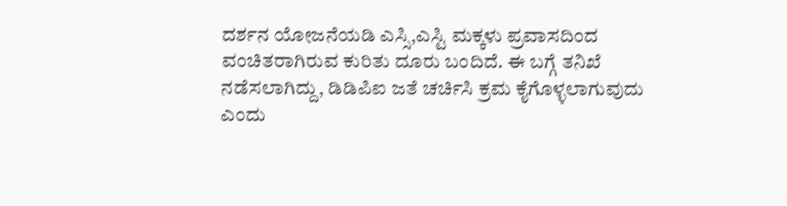ದರ್ಶನ ಯೋಜನೆಯಡಿ ಎಸ್ಸಿ,ಎಸ್ಟಿ ಮಕ್ಕಳು ಪ್ರವಾಸದಿಂದ ವಂಚಿತರಾಗಿರುವ ಕುರಿತು ದೂರು ಬಂದಿದೆ. ಈ ಬಗ್ಗೆ ತನಿಖೆ ನಡೆಸಲಾಗಿದ್ದು, ಡಿಡಿಪಿಐ ಜತೆ ಚರ್ಚಿಸಿ ಕ್ರಮ ಕೈಗೊಳ್ಳಲಾಗುವುದು ಎಂದು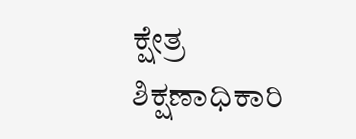ಕ್ಷೇತ್ರ ಶಿಕ್ಷಣಾಧಿಕಾರಿ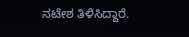ನಟೇಶ ತಿಳಿಸಿದ್ದಾರೆ.